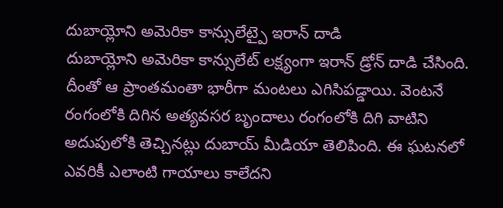దుబాయ్లోని అమెరికా కాన్సులేట్పై ఇరాన్ దాడి
దుబాయ్లోని అమెరికా కాన్సులేట్ లక్ష్యంగా ఇరాన్ డ్రోన్ దాడి చేసింది. దీంతో ఆ ప్రాంతమంతా భారీగా మంటలు ఎగిసిపడ్డాయి. వెంటనే రంగంలోకి దిగిన అత్యవసర బృందాలు రంగంలోకి దిగి వాటిని అదుపులోకి తెచ్చినట్లు దుబాయ్ మీడియా తెలిపింది. ఈ ఘటనలో ఎవరికీ ఎలాంటి గాయాలు కాలేదని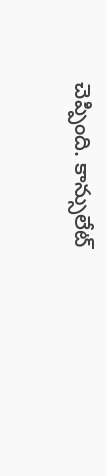చెప్పింది. కాన్సులేట్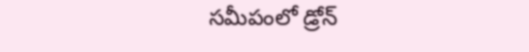సమీపంలో డ్రోన్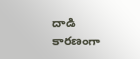దాడి కారణంగా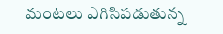మంటలు ఎగిసిపడుతున్న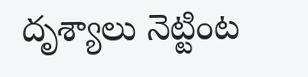దృశ్యాలు నెట్టింట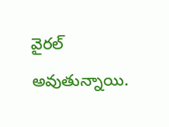వైరల్ అవుతున్నాయి.